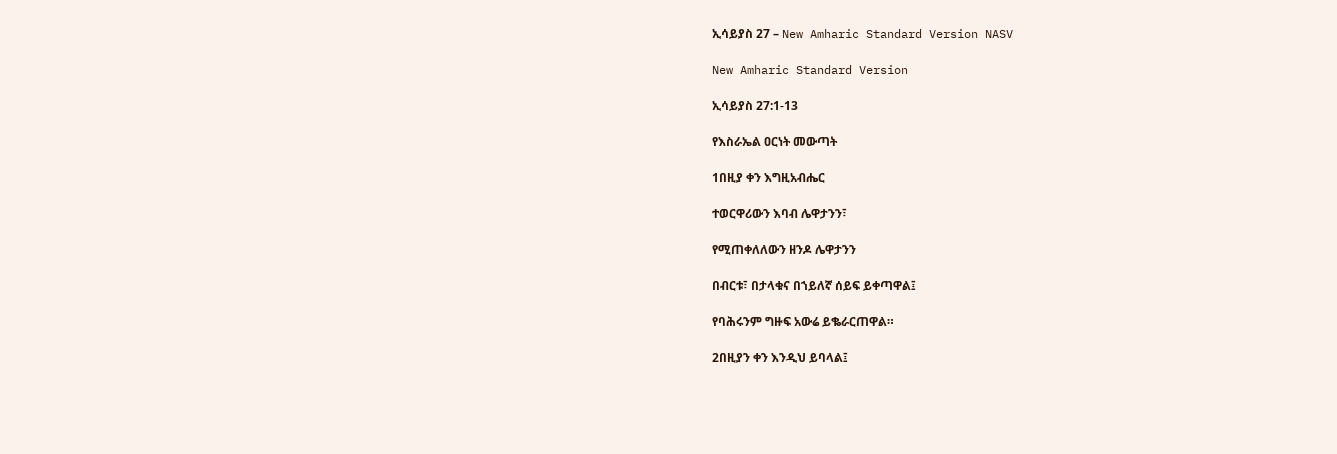ኢሳይያስ 27 – New Amharic Standard Version NASV

New Amharic Standard Version

ኢሳይያስ 27:1-13

የእስራኤል ዐርነት መውጣት

1በዚያ ቀን እግዚአብሔር

ተወርዋሪውን እባብ ሌዋታንን፣

የሚጠቀለለውን ዘንዶ ሌዋታንን

በብርቱ፣ በታላቁና በኀይለኛ ሰይፍ ይቀጣዋል፤

የባሕሩንም ግዙፍ አውሬ ይቈራርጠዋል።

2በዚያን ቀን እንዲህ ይባላል፤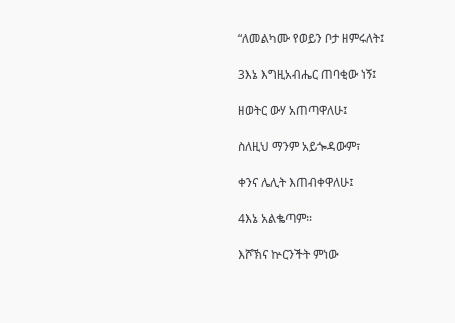“ለመልካሙ የወይን ቦታ ዘምሩለት፤

3እኔ እግዚአብሔር ጠባቂው ነኝ፤

ዘወትር ውሃ አጠጣዋለሁ፤

ስለዚህ ማንም አይጐዳውም፣

ቀንና ሌሊት እጠብቀዋለሁ፤

4እኔ አልቈጣም።

እሾኽና ኵርንችት ምነው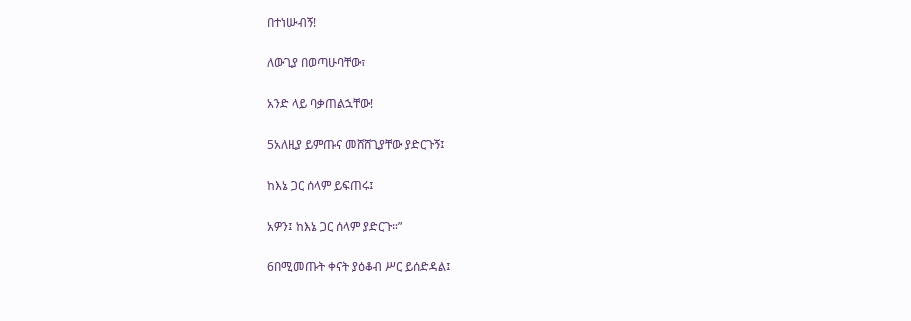በተነሡብኝ!

ለውጊያ በወጣሁባቸው፣

አንድ ላይ ባቃጠልኋቸው!

5አለዚያ ይምጡና መሸሸጊያቸው ያድርጉኝ፤

ከእኔ ጋር ሰላም ይፍጠሩ፤

አዎን፤ ከእኔ ጋር ሰላም ያድርጉ።”

6በሚመጡት ቀናት ያዕቆብ ሥር ይሰድዳል፤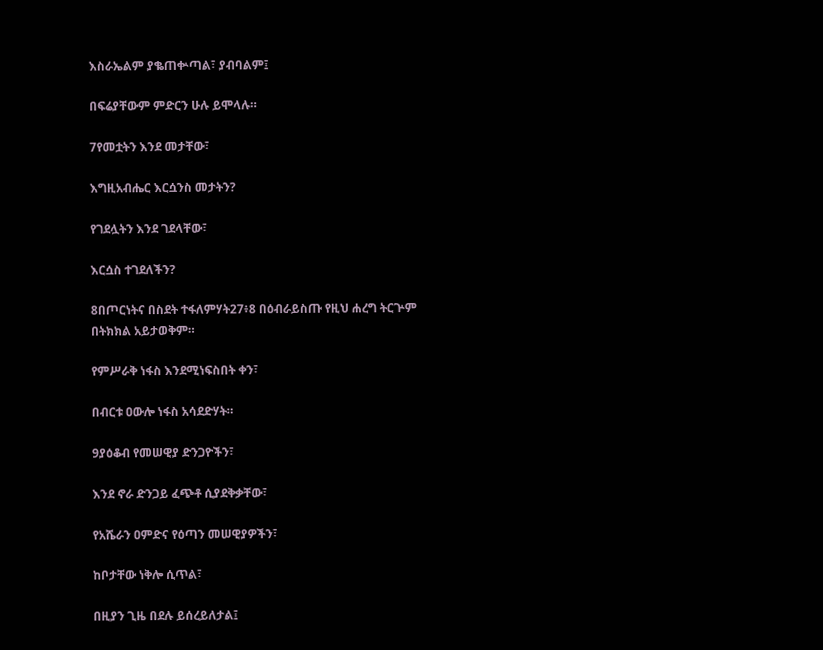እስራኤልም ያቈጠቍጣል፣ ያብባልም፤

በፍሬያቸውም ምድርን ሁሉ ይሞላሉ።

7የመቷትን እንደ መታቸው፣

እግዚአብሔር እርሷንስ መታትን?

የገደሏትን እንደ ገደላቸው፣

እርሷስ ተገደለችን?

8በጦርነትና በስደት ተፋለምሃት27፥8 በዕብራይስጡ የዚህ ሐረግ ትርጕም በትክክል አይታወቅም።

የምሥራቅ ነፋስ እንደሚነፍስበት ቀን፣

በብርቱ ዐውሎ ነፋስ አሳደድሃት።

9ያዕቆብ የመሠዊያ ድንጋዮችን፣

እንደ ኖራ ድንጋይ ፈጭቶ ሲያደቅቃቸው፣

የአሼራን ዐምድና የዕጣን መሠዊያዎችን፣

ከቦታቸው ነቅሎ ሲጥል፣

በዚያን ጊዜ በደሉ ይሰረይለታል፤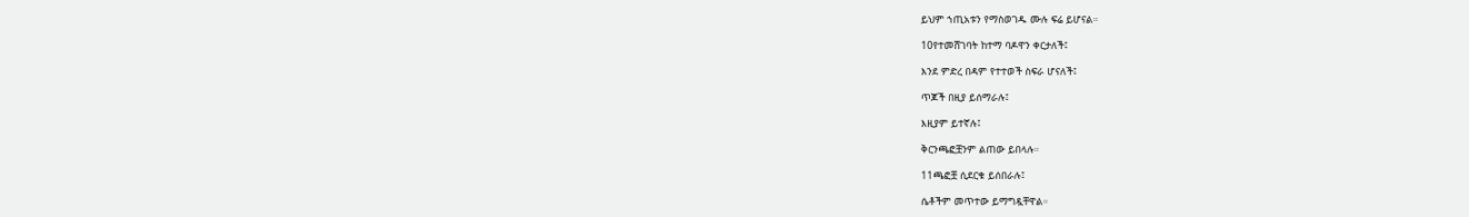ይህም ኀጢአቱን የማስወገዱ ሙሉ ፍሬ ይሆናል።

10የተመሸገባት ከተማ ባዶዋን ቀርታለች፤

እንደ ምድረ በዳም የተተወች ስፍራ ሆናለች፤

ጥጆች በዚያ ይሰማራሉ፤

እዚያም ይተኛሉ፤

ቅርንጫፎቿንም ልጠው ይበላሉ።

11ጫፎቿ ሲደርቁ ይሰበራሉ፤

ሴቶችም መጥተው ይማግዷቸዋል።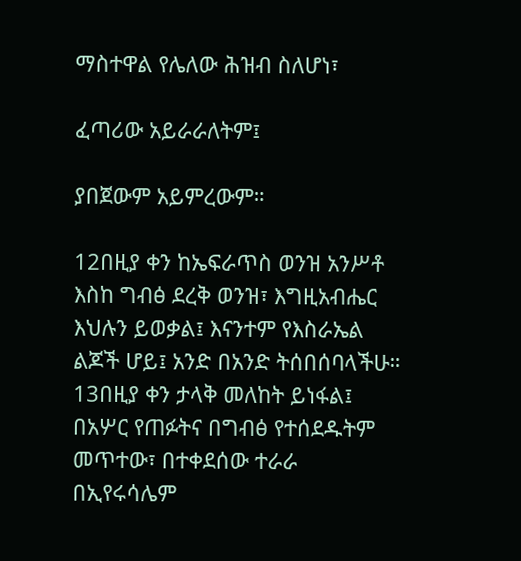ማስተዋል የሌለው ሕዝብ ስለሆነ፣

ፈጣሪው አይራራለትም፤

ያበጀውም አይምረውም።

12በዚያ ቀን ከኤፍራጥስ ወንዝ አንሥቶ እስከ ግብፅ ደረቅ ወንዝ፣ እግዚአብሔር እህሉን ይወቃል፤ እናንተም የእስራኤል ልጆች ሆይ፤ አንድ በአንድ ትሰበሰባላችሁ። 13በዚያ ቀን ታላቅ መለከት ይነፋል፤ በአሦር የጠፉትና በግብፅ የተሰደዱትም መጥተው፣ በተቀደሰው ተራራ በኢየሩሳሌም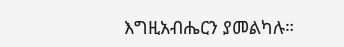እግዚአብሔርን ያመልካሉ።